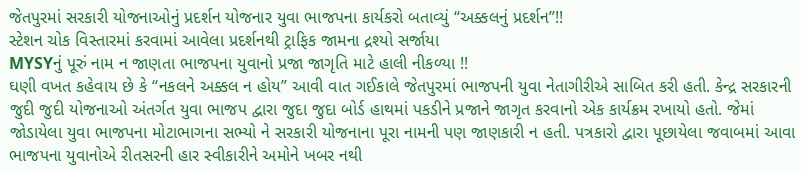જેતપુરમાં સરકારી યોજનાઓનું પ્રદર્શન યોજનાર યુવા ભાજપના કાર્યકરો બતાવ્યું “અક્કલનું પ્રદર્શન”!!
સ્ટેશન ચોક વિસ્તારમાં કરવામાં આવેલા પ્રદર્શનથી ટ્રાફિક જામના દ્રશ્યો સર્જાયા
MYSYનું પૂરું નામ ન જાણતા ભાજપના યુવાનો પ્રજા જાગૃતિ માટે હાલી નીકળ્યા !!
ઘણી વખત કહેવાય છે કે “નકલને અક્કલ ન હોય” આવી વાત ગઈકાલે જેતપુરમાં ભાજપની યુવા નેતાગીરીએ સાબિત કરી હતી. કેન્દ્ર સરકારની જુદી જુદી યોજનાઓ અંતર્ગત યુવા ભાજપ દ્વારા જુદા જુદા બોર્ડ હાથમાં પકડીને પ્રજાને જાગૃત કરવાનો એક કાર્યક્રમ રખાયો હતો. જેમાં જોડાયેલા યુવા ભાજપના મોટાભાગના સભ્યો ને સરકારી યોજનાના પૂરા નામની પણ જાણકારી ન હતી. પત્રકારો દ્વારા પૂછાયેલા જવાબમાં આવા ભાજપના યુવાનોએ રીતસરની હાર સ્વીકારીને અમોને ખબર નથી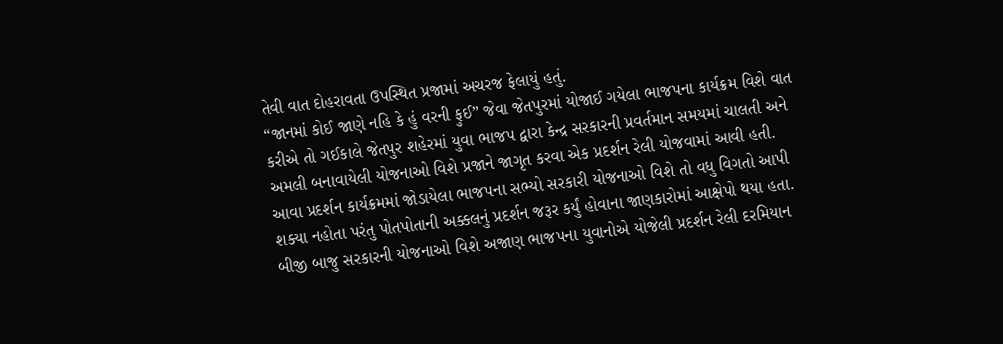તેવી વાત દોહરાવતા ઉપસ્થિત પ્રજામાં અચરજ ફેલાયું હતું.
“જાનમાં કોઈ જાણે નહિ કે હું વરની ફુઈ” જેવા જેતપુરમાં યોજાઈ ગયેલા ભાજપના કાર્યક્રમ વિશે વાત કરીએ તો ગઈકાલે જેતપુર શહેરમાં યુવા ભાજપ દ્વારા કેન્દ્ર સરકારની પ્રવર્તમાન સમયમાં ચાલતી અને અમલી બનાવાયેલી યોજનાઓ વિશે પ્રજાને જાગૃત કરવા એક પ્રદર્શન રેલી યોજવામાં આવી હતી.
આવા પ્રદર્શન કાર્યક્રમમાં જોડાયેલા ભાજપના સભ્યો સરકારી યોજનાઓ વિશે તો વધુ વિગતો આપી શક્યા નહોતા પરંતુ પોતપોતાની અક્કલનું પ્રદર્શન જરૂર કર્યું હોવાના જાણકારોમાં આક્ષેપો થયા હતા.
બીજી બાજુ સરકારની યોજનાઓ વિશે અજાણ ભાજપના યુવાનોએ યોજેલી પ્રદર્શન રેલી દરમિયાન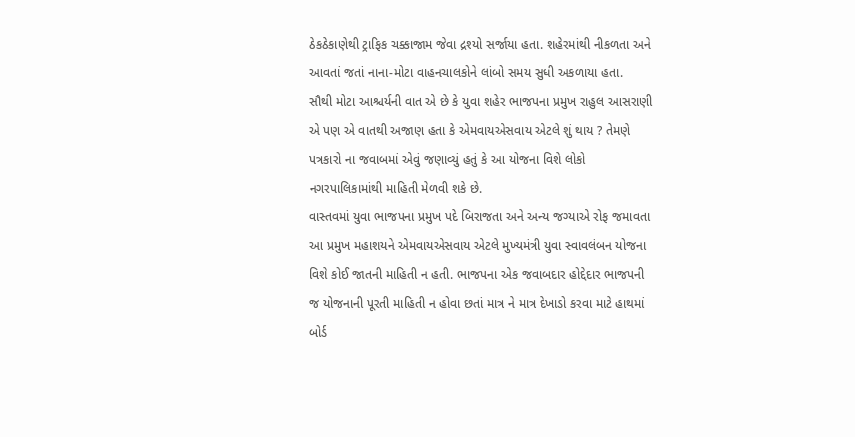ઠેકઠેકાણેથી ટ્રાફિક ચક્કાજામ જેવા દ્રશ્યો સર્જાયા હતા. શહેરમાંથી નીકળતા અને આવતાં જતાં નાના-મોટા વાહનચાલકોને લાંબો સમય સુધી અકળાયા હતા.
સૌથી મોટા આશ્ચર્યની વાત એ છે કે યુવા શહેર ભાજપના પ્રમુખ રાહુલ આસરાણી એ પણ એ વાતથી અજાણ હતા કે એમવાયએસવાય એટલે શું થાય ? તેમણે પત્રકારો ના જવાબમાં એવું જણાવ્યું હતું કે આ યોજના વિશે લોકો નગરપાલિકામાંથી માહિતી મેળવી શકે છે.
વાસ્તવમાં યુવા ભાજપના પ્રમુખ પદે બિરાજતા અને અન્ય જગ્યાએ રોફ જમાવતા આ પ્રમુખ મહાશયને એમવાયએસવાય એટલે મુખ્યમંત્રી યુવા સ્વાવલંબન યોજના વિશે કોઈ જાતની માહિતી ન હતી. ભાજપના એક જવાબદાર હોદ્દેદાર ભાજપની જ યોજનાની પૂરતી માહિતી ન હોવા છતાં માત્ર ને માત્ર દેખાડો કરવા માટે હાથમાં બોર્ડ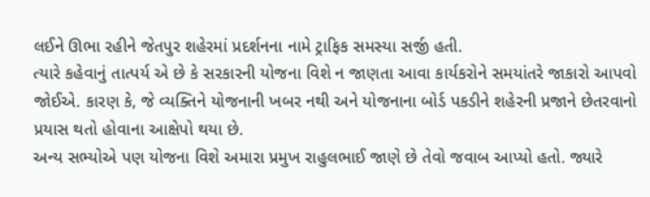લઈને ઊભા રહીને જેતપુર શહેરમાં પ્રદર્શનના નામે ટ્રાફિક સમસ્યા સર્જી હતી.
ત્યારે કહેવાનું તાત્પર્ય એ છે કે સરકારની યોજના વિશે ન જાણતા આવા કાર્યકરોને સમયાંતરે જાકારો આપવો જોઈએ. કારણ કે, જે વ્યક્તિને યોજનાની ખબર નથી અને યોજનાના બોર્ડ પકડીને શહેરની પ્રજાને છેતરવાનો પ્રયાસ થતો હોવાના આક્ષેપો થયા છે.
અન્ય સભ્યોએ પણ યોજના વિશે અમારા પ્રમુખ રાહુલભાઈ જાણે છે તેવો જવાબ આપ્યો હતો. જ્યારે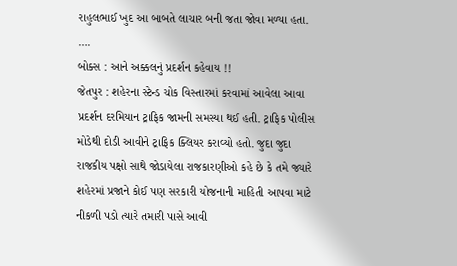રાહુલભાઈ ખુદ આ બાબતે લાચાર બની જતા જોવા મળ્યા હતા.
….
બોક્સ : આને અક્કલનું પ્રદર્શન કહેવાય !!
જેતપુર : શહેરના સ્ટેન્ડ ચોક વિસ્તારમાં કરવામાં આવેલા આવા પ્રદર્શન દરમિયાન ટ્રાફિક જામની સમસ્યા થઈ હતી. ટ્રાફિક પોલીસ મોડેથી દોડી આવીને ટ્રાફિક ક્લિયર કરાવ્યો હતો. જુદા જુદા રાજકીય પક્ષો સાથે જોડાયેલા રાજકારણીઓ કહે છે કે તમે જ્યારે શહેરમાં પ્રજાને કોઈ પણ સરકારી યોજનાની માહિતી આપવા માટે નીકળી પડો ત્યારે તમારી પાસે આવી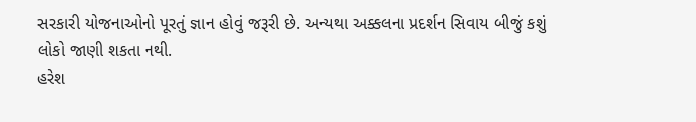સરકારી યોજનાઓનો પૂરતું જ્ઞાન હોવું જરૂરી છે. અન્યથા અક્કલના પ્રદર્શન સિવાય બીજું કશું લોકો જાણી શકતા નથી.
હરેશ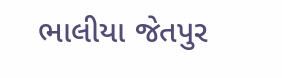ભાલીયા જેતપુર